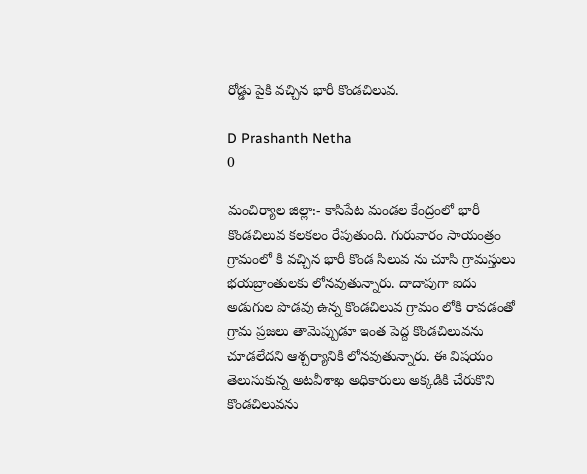రోడ్డు పైకి వచ్చిన భారీ కొండచిలువ.

D Prashanth Netha
0

మంచిర్యాల జిల్లా:- కాసిపేట మండల కేంద్రంలో భారీ కొండచిలువ కలకలం రేపుతుంది. గురువారం సాయంత్రం గ్రామంలో కి వచ్చిన భారీ కొండ సిలువ ను చూసి గ్రామస్తులు భయబ్రాంతులకు లోనవుతున్నారు. దాదాపుగా ఐదు అడుగుల పొడవు ఉన్న కొండచిలువ గ్రామం లోకి రావడంతో గ్రామ ప్రజలు తామెప్పుడూ ఇంత పెద్ద కొండచిలువను చూడలేదని ఆశ్చర్యానికి లోనవుతున్నారు. ఈ విషయం తెలుసుకున్న అటవీశాఖ అధికారులు అక్కడికి చేరుకొని కొండచిలువను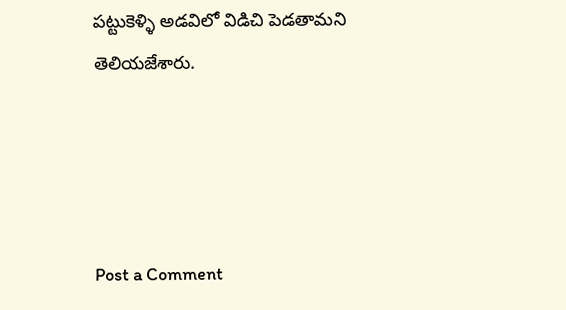పట్టుకెళ్ళి అడవిలో విడిచి పెడతామని తెలియజేశారు.




Post a Comment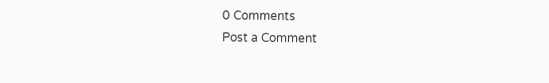0 Comments
Post a Comment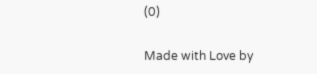(0)

Made with Love by